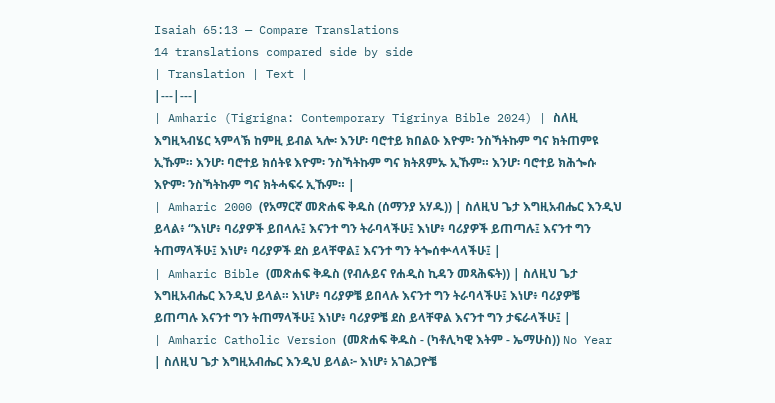Isaiah 65:13 — Compare Translations
14 translations compared side by side
| Translation | Text |
|---|---|
| Amharic (Tigrigna: Contemporary Tigrinya Bible 2024) | ስለዚ እግዚኣብሄር ኣምላኽ ከምዚ ይብል ኣሎ፡ እንሆ፡ ባሮተይ ክበልዑ እዮም፡ ንስኻትኩም ግና ክትጠምዩ ኢኹም። እንሆ፡ ባሮተይ ክሰትዩ እዮም፡ ንስኻትኩም ግና ክትጸምኡ ኢኹም። እንሆ፡ ባሮተይ ክሕጐሱ እዮም፡ ንስኻትኩም ግና ክትሓፍሩ ኢኹም። |
| Amharic 2000 (የአማርኛ መጽሐፍ ቅዱስ (ሰማንያ አሃዱ)) | ስለዚህ ጌታ እግዚአብሔር እንዲህ ይላል፥ “እነሆ፥ ባሪያዎች ይበላሉ፤ እናንተ ግን ትራባላችሁ፤ እነሆ፥ ባሪያዎች ይጠጣሉ፤ እናንተ ግን ትጠማላችሁ፤ እነሆ፥ ባሪያዎች ደስ ይላቸዋል፤ እናንተ ግን ትጐሰቍላላችሁ፤ |
| Amharic Bible (መጽሐፍ ቅዱስ (የብሉይና የሐዲስ ኪዳን መጻሕፍት)) | ስለዚህ ጌታ እግዚአብሔር እንዲህ ይላል። እነሆ፥ ባሪያዎቼ ይበላሉ እናንተ ግን ትራባላችሁ፤ እነሆ፥ ባሪያዎቼ ይጠጣሉ እናንተ ግን ትጠማላችሁ፤ እነሆ፥ ባሪያዎቼ ደስ ይላቸዋል እናንተ ግን ታፍራላችሁ፤ |
| Amharic Catholic Version (መጽሐፍ ቅዱስ - (ካቶሊካዊ እትም - ኤማሁስ)) No Year | ስለዚህ ጌታ እግዚአብሔር እንዲህ ይላል፦ እነሆ፥ አገልጋዮቼ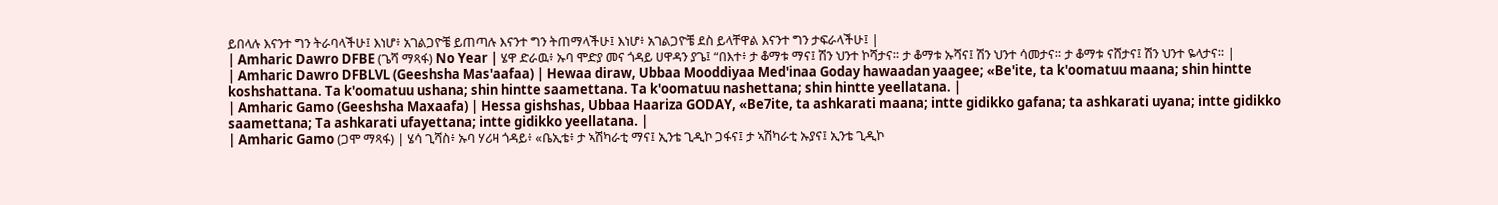ይበላሉ እናንተ ግን ትራባላችሁ፤ እነሆ፥ አገልጋዮቼ ይጠጣሉ እናንተ ግን ትጠማላችሁ፤ እነሆ፥ አገልጋዮቼ ደስ ይላቸዋል እናንተ ግን ታፍራላችሁ፤ |
| Amharic Dawro DFBE (ጌሻ ማጻፋ) No Year | ሄዋ ድራዉ፥ ኡባ ሞድያ መና ጎዳይ ሀዋዳን ያጌ፤ “በእተ፥ ታ ቆማቱ ማና፤ ሽን ህንተ ኮሻታና። ታ ቆማቱ ኡሻና፤ ሽን ህንተ ሳመታና። ታ ቆማቱ ናሸታና፤ ሽን ህንተ ዬላታና። |
| Amharic Dawro DFBLVL (Geeshsha Mas'aafaa) | Hewaa diraw, Ubbaa Mooddiyaa Med'inaa Goday hawaadan yaagee; «Be'ite, ta k'oomatuu maana; shin hintte koshshattana. Ta k'oomatuu ushana; shin hintte saamettana. Ta k'oomatuu nashettana; shin hintte yeellatana. |
| Amharic Gamo (Geeshsha Maxaafa) | Hessa gishshas, Ubbaa Haariza GODAY, «Be7ite, ta ashkarati maana; intte gidikko gafana; ta ashkarati uyana; intte gidikko saamettana; Ta ashkarati ufayettana; intte gidikko yeellatana. |
| Amharic Gamo (ጋሞ ማጻፋ) | ሄሳ ጊሻስ፥ ኡባ ሃሪዛ ጎዳይ፥ «ቤኢቴ፥ ታ ኣሽካራቲ ማና፤ ኢንቴ ጊዲኮ ጋፋና፤ ታ ኣሽካራቲ ኡያና፤ ኢንቴ ጊዲኮ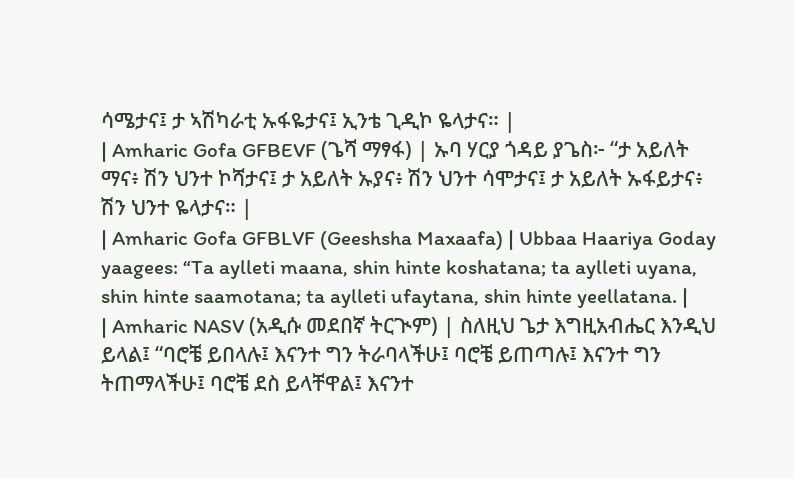ሳሜታና፤ ታ ኣሽካራቲ ኡፋዬታና፤ ኢንቴ ጊዲኮ ዬላታና። |
| Amharic Gofa GFBEVF (ጌሻ ማፃፋ) | ኡባ ሃርያ ጎዳይ ያጌስ፦ “ታ አይለት ማና፥ ሽን ህንተ ኮሻታና፤ ታ አይለት ኡያና፥ ሽን ህንተ ሳሞታና፤ ታ አይለት ኡፋይታና፥ ሽን ህንተ ዬላታና። |
| Amharic Gofa GFBLVF (Geeshsha Maxaafa) | Ubbaa Haariya Goday yaagees: “Ta aylleti maana, shin hinte koshatana; ta aylleti uyana, shin hinte saamotana; ta aylleti ufaytana, shin hinte yeellatana. |
| Amharic NASV (አዲሱ መደበኛ ትርጒም) | ስለዚህ ጌታ እግዚአብሔር እንዲህ ይላል፤ “ባሮቼ ይበላሉ፤ እናንተ ግን ትራባላችሁ፤ ባሮቼ ይጠጣሉ፤ እናንተ ግን ትጠማላችሁ፤ ባሮቼ ደስ ይላቸዋል፤ እናንተ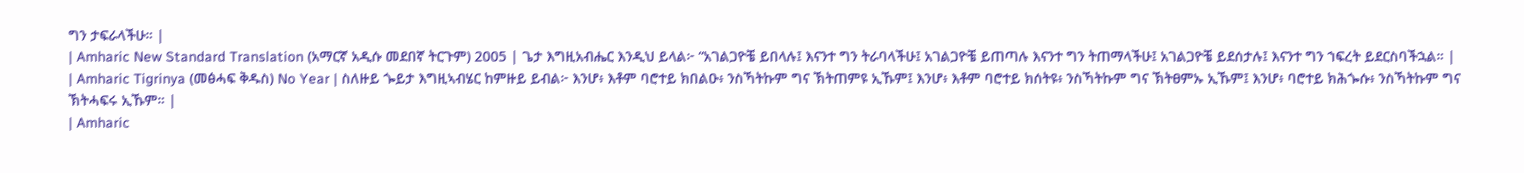ግን ታፍራላችሁ። |
| Amharic New Standard Translation (አማርኛ አዲሱ መደበኛ ትርጉም) 2005 | ጌታ እግዚአብሔር እንዲህ ይላል፦ “አገልጋዮቼ ይበላሉ፤ እናንተ ግን ትራባላችሁ፤ አገልጋዮቼ ይጠጣሉ እናንተ ግን ትጠማላችሁ፤ አገልጋዮቼ ይደሰታሉ፤ እናንተ ግን ኀፍረት ይደርስባችኋል። |
| Amharic Tigrinya (መፅሓፍ ቅዱስ) No Year | ስለዙይ ጐይታ እግዚኣብሄር ከምዙይ ይብል፦ እንሆ፥ እቶም ባሮተይ ክበልዑ፥ ንስኻትኩም ግና ኽትጠምዩ ኢኹም፤ እንሆ፥ እቶም ባሮተይ ክሰትዩ፥ ንስኻትኩም ግና ኽትፀምኡ ኢኹም፤ እንሆ፥ ባሮተይ ክሕጐሱ፥ ንስኻትኩም ግና ኽትሓፍሩ ኢኹም። |
| Amharic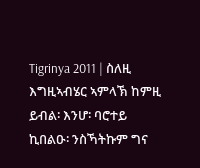Tigrinya 2011 | ስለዚ እግዚኣብሄር ኣምላኽ ከምዚ ይብል፡ እንሆ፡ ባሮተይ ኪበልዑ፡ ንስኻትኩም ግና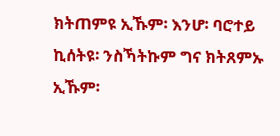ክትጠምዩ ኢኹም፡ እንሆ፡ ባሮተይ ኪሰትዩ፡ ንስኻትኩም ግና ክትጸምኡ ኢኹም፡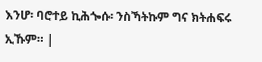እንሆ፡ ባሮተይ ኪሕጐሱ፡ ንስኻትኩም ግና ክትሐፍሩ ኢኹም። |